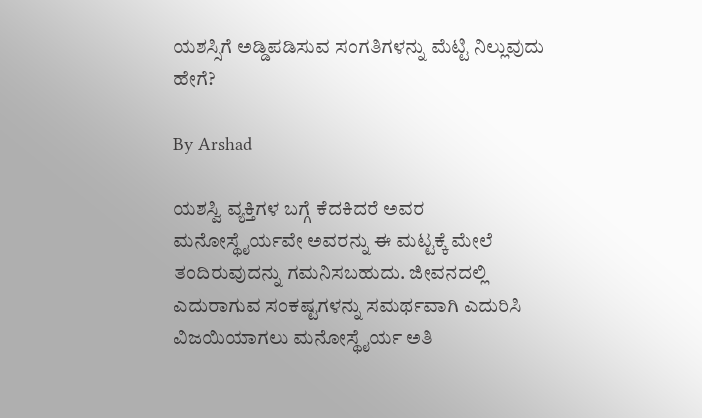ಯಶಸ್ಸಿಗೆ ಅಡ್ಡಿಪಡಿಸುವ ಸಂಗತಿಗಳನ್ನು ಮೆಟ್ಟಿ ನಿಲ್ಲುವುದು ಹೇಗೆ?

By Arshad

ಯಶಸ್ವಿ ವ್ಯಕ್ತಿಗಳ ಬಗ್ಗೆ ಕೆದಕಿದರೆ ಅವರ ಮನೋಸ್ಥೈರ್ಯವೇ ಅವರನ್ನು ಈ ಮಟ್ಟಕ್ಕೆ ಮೇಲೆ ತಂದಿರುವುದನ್ನು ಗಮನಿಸಬಹುದು. ಜೀವನದಲ್ಲಿ ಎದುರಾಗುವ ಸಂಕಷ್ಟಗಳನ್ನು ಸಮರ್ಥವಾಗಿ ಎದುರಿಸಿ ವಿಜಯಿಯಾಗಲು ಮನೋಸ್ಥೈರ್ಯ ಅತಿ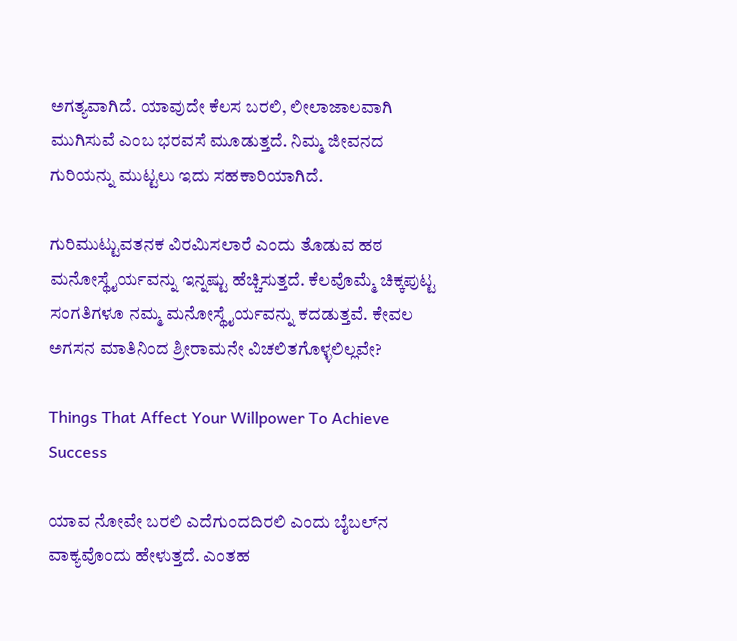ಅಗತ್ಯವಾಗಿದೆ. ಯಾವುದೇ ಕೆಲಸ ಬರಲಿ, ಲೀಲಾಜಾಲವಾಗಿ ಮುಗಿಸುವೆ ಎಂಬ ಭರವಸೆ ಮೂಡುತ್ತದೆ. ನಿಮ್ಮ ಜೀವನದ ಗುರಿಯನ್ನು ಮುಟ್ಟಲು ಇದು ಸಹಕಾರಿಯಾಗಿದೆ.

ಗುರಿಮುಟ್ಟುವತನಕ ವಿರಮಿಸಲಾರೆ ಎಂದು ತೊಡುವ ಹಠ ಮನೋಸ್ಥೈರ್ಯವನ್ನು ಇನ್ನಷ್ಟು ಹೆಚ್ಚಿಸುತ್ತದೆ. ಕೆಲವೊಮ್ಮೆ ಚಿಕ್ಕಪುಟ್ಟ ಸಂಗತಿಗಳೂ ನಮ್ಮ ಮನೋಸ್ಥೈರ್ಯವನ್ನು ಕದಡುತ್ತವೆ. ಕೇವಲ ಅಗಸನ ಮಾತಿನಿಂದ ಶ್ರೀರಾಮನೇ ವಿಚಲಿತಗೊಳ್ಳಲಿಲ್ಲವೇ?

Things That Affect Your Willpower To Achieve Success

ಯಾವ ನೋವೇ ಬರಲಿ ಎದೆಗುಂದದಿರಲಿ ಎಂದು ಬೈಬಲ್‌ನ ವಾಕ್ಯವೊಂದು ಹೇಳುತ್ತದೆ. ಎಂತಹ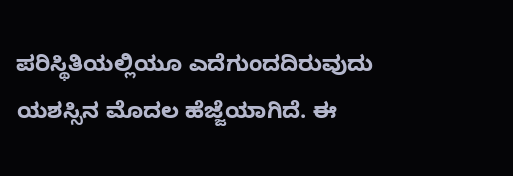ಪರಿಸ್ಥಿತಿಯಲ್ಲಿಯೂ ಎದೆಗುಂದದಿರುವುದು ಯಶಸ್ಸಿನ ಮೊದಲ ಹೆಜ್ಜೆಯಾಗಿದೆ. ಈ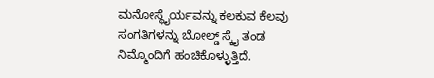ಮನೋಸ್ಥೈರ್ಯವನ್ನು ಕಲಕುವ ಕೆಲವು ಸಂಗತಿಗಳನ್ನು ಬೋಲ್ಡ್ ಸ್ಕೈ ತಂಡ ನಿಮ್ಮೊಂದಿಗೆ ಹಂಚಿಕೊಳ್ಳುತ್ತಿದೆ.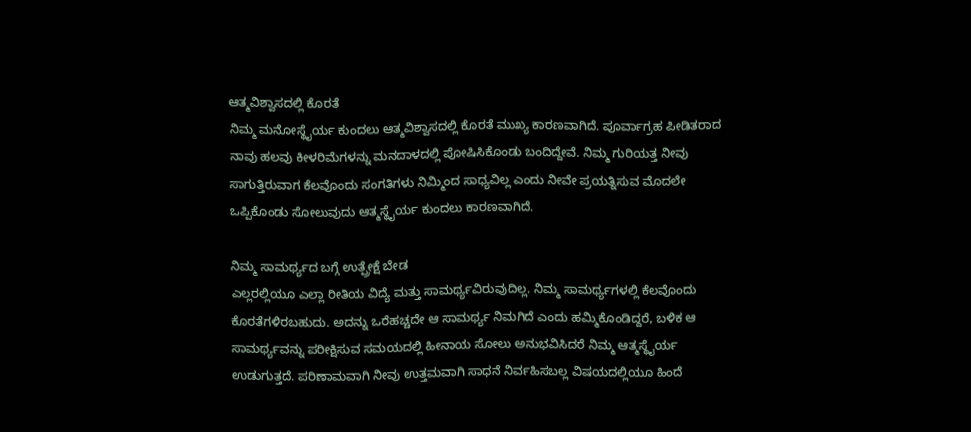ಆತ್ಮವಿಶ್ವಾಸದಲ್ಲಿ ಕೊರತೆ
ನಿಮ್ಮ ಮನೋಸ್ಥೈರ್ಯ ಕುಂದಲು ಆತ್ಮವಿಶ್ವಾಸದಲ್ಲಿ ಕೊರತೆ ಮುಖ್ಯ ಕಾರಣವಾಗಿದೆ. ಪೂರ್ವಾಗ್ರಹ ಪೀಡಿತರಾದ ನಾವು ಹಲವು ಕೀಳರಿಮೆಗಳನ್ನು ಮನದಾಳದಲ್ಲಿ ಪೋಷಿಸಿಕೊಂಡು ಬಂದಿದ್ದೇವೆ. ನಿಮ್ಮ ಗುರಿಯತ್ತ ನೀವು ಸಾಗುತ್ತಿರುವಾಗ ಕೆಲವೊಂದು ಸಂಗತಿಗಳು ನಿಮ್ಮಿಂದ ಸಾಧ್ಯವಿಲ್ಲ ಎಂದು ನೀವೇ ಪ್ರಯತ್ನಿಸುವ ಮೊದಲೇ ಒಪ್ಪಿಕೊಂಡು ಸೋಲುವುದು ಆತ್ಮಸ್ಥೈರ್ಯ ಕುಂದಲು ಕಾರಣವಾಗಿದೆ.

ನಿಮ್ಮ ಸಾಮರ್ಥ್ಯದ ಬಗ್ಗೆ ಉತ್ಪ್ರೇಕ್ಷೆ ಬೇಡ
ಎಲ್ಲರಲ್ಲಿಯೂ ಎಲ್ಲಾ ರೀತಿಯ ವಿದ್ಯೆ ಮತ್ತು ಸಾಮರ್ಥ್ಯವಿರುವುದಿಲ್ಲ. ನಿಮ್ಮ ಸಾಮರ್ಥ್ಯಗಳಲ್ಲಿ ಕೆಲವೊಂದು ಕೊರತೆಗಳಿರಬಹುದು. ಅದನ್ನು ಒರೆಹಚ್ಚದೇ ಆ ಸಾಮರ್ಥ್ಯ ನಿಮಗಿದೆ ಎಂದು ಹಮ್ಮಿಕೊಂಡಿದ್ದರೆ, ಬಳಿಕ ಆ ಸಾಮರ್ಥ್ಯವನ್ನು ಪರೀಕ್ಷಿಸುವ ಸಮಯದಲ್ಲಿ ಹೀನಾಯ ಸೋಲು ಅನುಭವಿಸಿದರೆ ನಿಮ್ಮ ಆತ್ಮಸ್ಥೈರ್ಯ ಉಡುಗುತ್ತದೆ. ಪರಿಣಾಮವಾಗಿ ನೀವು ಉತ್ತಮವಾಗಿ ಸಾಧನೆ ನಿರ್ವಹಿಸಬಲ್ಲ ವಿಷಯದಲ್ಲಿಯೂ ಹಿಂದೆ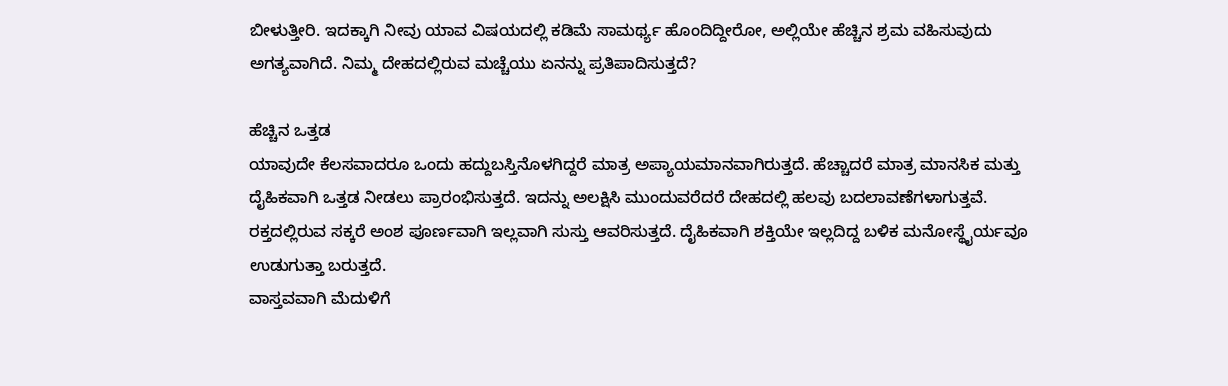ಬೀಳುತ್ತೀರಿ. ಇದಕ್ಕಾಗಿ ನೀವು ಯಾವ ವಿಷಯದಲ್ಲಿ ಕಡಿಮೆ ಸಾಮರ್ಥ್ಯ ಹೊಂದಿದ್ದೀರೋ, ಅಲ್ಲಿಯೇ ಹೆಚ್ಚಿನ ಶ್ರಮ ವಹಿಸುವುದು ಅಗತ್ಯವಾಗಿದೆ. ನಿಮ್ಮ ದೇಹದಲ್ಲಿರುವ ಮಚ್ಚೆಯು ಏನನ್ನು ಪ್ರತಿಪಾದಿಸುತ್ತದೆ?

ಹೆಚ್ಚಿನ ಒತ್ತಡ
ಯಾವುದೇ ಕೆಲಸವಾದರೂ ಒಂದು ಹದ್ದುಬಸ್ತಿನೊಳಗಿದ್ದರೆ ಮಾತ್ರ ಅಪ್ಯಾಯಮಾನವಾಗಿರುತ್ತದೆ. ಹೆಚ್ಚಾದರೆ ಮಾತ್ರ ಮಾನಸಿಕ ಮತ್ತು ದೈಹಿಕವಾಗಿ ಒತ್ತಡ ನೀಡಲು ಪ್ರಾರಂಭಿಸುತ್ತದೆ. ಇದನ್ನು ಅಲಕ್ಷಿಸಿ ಮುಂದುವರೆದರೆ ದೇಹದಲ್ಲಿ ಹಲವು ಬದಲಾವಣೆಗಳಾಗುತ್ತವೆ. ರಕ್ತದಲ್ಲಿರುವ ಸಕ್ಕರೆ ಅಂಶ ಪೂರ್ಣವಾಗಿ ಇಲ್ಲವಾಗಿ ಸುಸ್ತು ಆವರಿಸುತ್ತದೆ. ದೈಹಿಕವಾಗಿ ಶಕ್ತಿಯೇ ಇಲ್ಲದಿದ್ದ ಬಳಿಕ ಮನೋಸ್ಥೈರ್ಯವೂ ಉಡುಗುತ್ತಾ ಬರುತ್ತದೆ.
ವಾಸ್ತವವಾಗಿ ಮೆದುಳಿಗೆ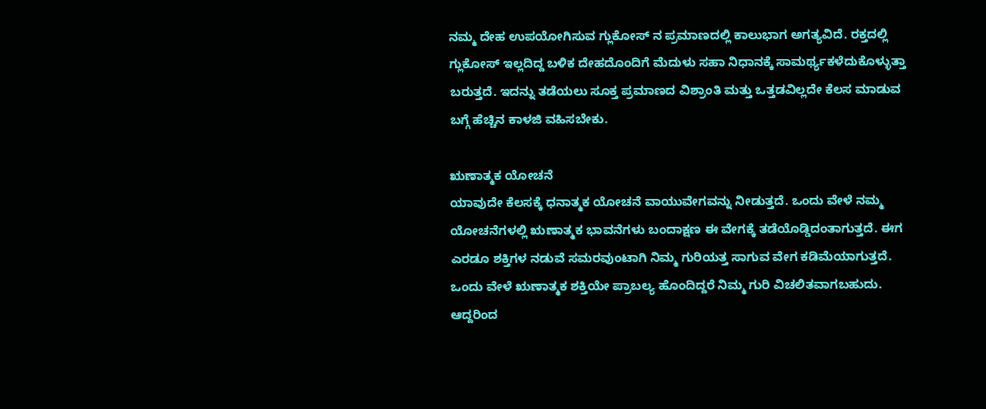ನಮ್ಮ ದೇಹ ಉಪಯೋಗಿಸುವ ಗ್ಲುಕೋಸ್ ನ ಪ್ರಮಾಣದಲ್ಲಿ ಕಾಲುಭಾಗ ಅಗತ್ಯವಿದೆ. ರಕ್ತದಲ್ಲಿ ಗ್ಲುಕೋಸ್ ಇಲ್ಲದಿದ್ದ ಬಳಿಕ ದೇಹದೊಂದಿಗೆ ಮೆದುಳು ಸಹಾ ನಿಧಾನಕ್ಕೆ ಸಾಮರ್ಥ್ಯಕಳೆದುಕೊಳ್ಳುತ್ತಾ ಬರುತ್ತದೆ. ಇದನ್ನು ತಡೆಯಲು ಸೂಕ್ತ ಪ್ರಮಾಣದ ವಿಶ್ರಾಂತಿ ಮತ್ತು ಒತ್ತಡವಿಲ್ಲದೇ ಕೆಲಸ ಮಾಡುವ ಬಗ್ಗೆ ಹೆಚ್ಚಿನ ಕಾಳಜಿ ವಹಿಸಬೇಕು.

ಋಣಾತ್ಮಕ ಯೋಚನೆ
ಯಾವುದೇ ಕೆಲಸಕ್ಕೆ ಧನಾತ್ಮಕ ಯೋಚನೆ ವಾಯುವೇಗವನ್ನು ನೀಡುತ್ತದೆ. ಒಂದು ವೇಳೆ ನಮ್ಮ ಯೋಚನೆಗಳಲ್ಲಿ ಋಣಾತ್ಮಕ ಭಾವನೆಗಳು ಬಂದಾಕ್ಷಣ ಈ ವೇಗಕ್ಕೆ ತಡೆಯೊಡ್ಡಿದಂತಾಗುತ್ತದೆ. ಈಗ ಎರಡೂ ಶಕ್ತಿಗಳ ನಡುವೆ ಸಮರವುಂಟಾಗಿ ನಿಮ್ಮ ಗುರಿಯತ್ತ ಸಾಗುವ ವೇಗ ಕಡಿಮೆಯಾಗುತ್ತದೆ. ಒಂದು ವೇಳೆ ಋಣಾತ್ಮಕ ಶಕ್ತಿಯೇ ಪ್ರಾಬಲ್ಯ ಹೊಂದಿದ್ದರೆ ನಿಮ್ಮ ಗುರಿ ವಿಚಲಿತವಾಗಬಹುದು. ಆದ್ದರಿಂದ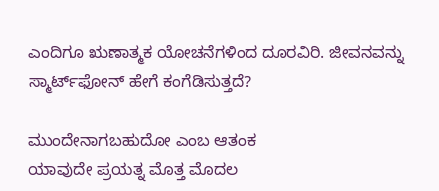ಎಂದಿಗೂ ಋಣಾತ್ಮಕ ಯೋಚನೆಗಳಿಂದ ದೂರವಿರಿ. ಜೀವನವನ್ನು ಸ್ಮಾರ್ಟ್‌ಫೋನ್ ಹೇಗೆ ಕಂಗೆಡಿಸುತ್ತದೆ?

ಮುಂದೇನಾಗಬಹುದೋ ಎಂಬ ಆತಂಕ
ಯಾವುದೇ ಪ್ರಯತ್ನ ಮೊತ್ತ ಮೊದಲ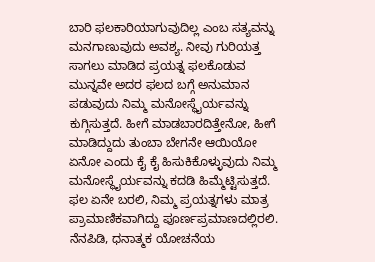ಬಾರಿ ಫಲಕಾರಿಯಾಗುವುದಿಲ್ಲ ಎಂಬ ಸತ್ಯವನ್ನು ಮನಗಾಣುವುದು ಅವಶ್ಯ. ನೀವು ಗುರಿಯತ್ತ ಸಾಗಲು ಮಾಡಿದ ಪ್ರಯತ್ನ ಫಲಕೊಡುವ ಮುನ್ನವೇ ಅದರ ಫಲದ ಬಗ್ಗೆ ಅನುಮಾನ ಪಡುವುದು ನಿಮ್ಮ ಮನೋಸ್ಥೈರ್ಯವನ್ನು ಕುಗ್ಗಿಸುತ್ತದೆ. ಹೀಗೆ ಮಾಡಬಾರದಿತ್ತೇನೋ, ಹೀಗೆ ಮಾಡಿದ್ದುದು ತುಂಬಾ ಬೇಗನೇ ಆಯಿಯೋ ಏನೋ ಎಂದು ಕೈ ಕೈ ಹಿಸುಕಿಕೊಳ್ಳುವುದು ನಿಮ್ಮ ಮನೋಸ್ಥೈರ್ಯವನ್ನು ಕದಡಿ ಹಿಮ್ಮೆಟ್ಟಿಸುತ್ತದೆ. ಫಲ ಏನೇ ಬರಲಿ, ನಿಮ್ಮ ಪ್ರಯತ್ನಗಳು ಮಾತ್ರ ಪ್ರಾಮಾಣಿಕವಾಗಿದ್ದು ಪೂರ್ಣಪ್ರಮಾಣದಲ್ಲಿರಲಿ. ನೆನಪಿಡಿ, ಧನಾತ್ಮಕ ಯೋಚನೆಯ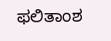ಫಲಿತಾಂಶ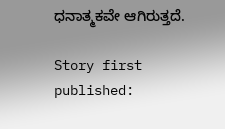ಧನಾತ್ಮಕವೇ ಆಗಿರುತ್ತದೆ.

Story first published: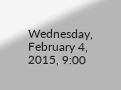Wednesday, February 4, 2015, 9:00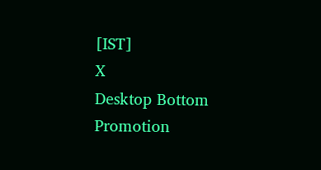[IST]
X
Desktop Bottom Promotion